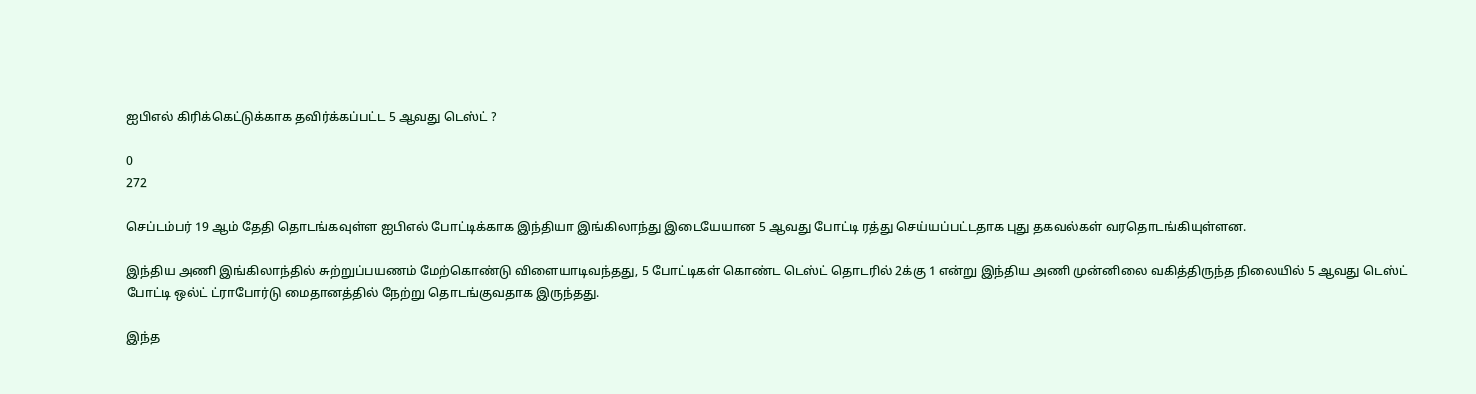ஐபிஎல் கிரிக்கெட்டுக்காக தவிர்க்கப்பட்ட 5 ஆவது டெஸ்ட் ?

0
272

செப்டம்பர் 19 ஆம் தேதி தொடங்கவுள்ள ஐபிஎல் போட்டிக்காக இந்தியா இங்கிலாந்து இடையேயான 5 ஆவது போட்டி ரத்து செய்யப்பட்டதாக புது தகவல்கள் வரதொடங்கியுள்ளன.

இந்திய அணி இங்கிலாந்தில் சுற்றுப்பயணம் மேற்கொண்டு விளையாடிவந்தது, 5 போட்டிகள் கொண்ட டெஸ்ட் தொடரில் 2க்கு 1 என்று இந்திய அணி முன்னிலை வகித்திருந்த நிலையில் 5 ஆவது டெஸ்ட் போட்டி ஒல்ட் ட்ராபோர்டு மைதானத்தில் நேற்று தொடங்குவதாக இருந்தது.

இந்த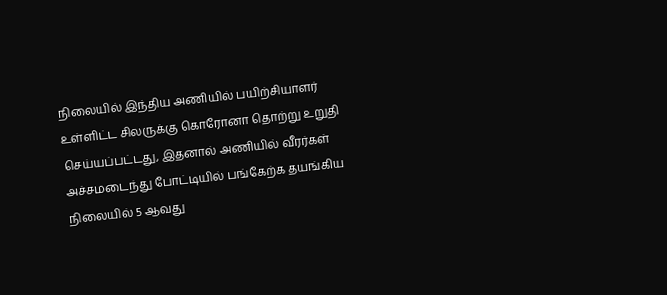நிலையில் இந்திய அணியில் பயிற்சியாளர் உள்ளிட்ட சிலருக்கு கொரோனா தொற்று உறுதி செய்யப்பட்டது, இதனால் அணியில் வீரர்கள் அச்சமடைந்து போட்டியில் பங்கேற்க தயங்கிய நிலையில் 5 ஆவது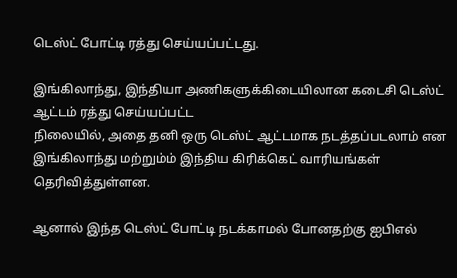டெஸ்ட் போட்டி ரத்து செய்யப்பட்டது.

இங்கிலாந்து, இந்தியா அணிகளுக்கிடையிலான கடைசி டெஸ்ட் ஆட்டம் ரத்து செய்யப்பட்ட
நிலையில், அதை தனி ஒரு டெஸ்ட் ஆட்டமாக நடத்தப்படலாம் என இங்கிலாந்து மற்றும்ம் இந்திய கிரிக்கெட் வாரியங்கள் தெரிவித்துள்ளன.

ஆனால் இந்த டெஸ்ட் போட்டி நடக்காமல் போனதற்கு ஐபிஎல்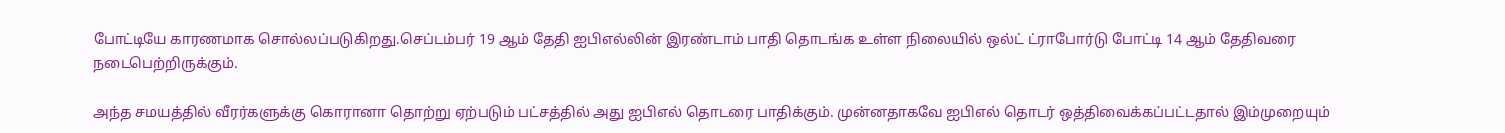போட்டியே காரணமாக சொல்லப்படுகிறது.செப்டம்பர் 19 ஆம் தேதி ஐபிஎல்லின் இரண்டாம் பாதி தொடங்க உள்ள நிலையில் ஒல்ட் ட்ராபோர்டு போட்டி 14 ஆம் தேதிவரை நடைபெற்றிருக்கும்.

அந்த சமயத்தில் வீரர்களுக்கு கொரானா தொற்று ஏற்படும் பட்சத்தில் அது ஐபிஎல் தொடரை பாதிக்கும். முன்னதாகவே ஐபிஎல் தொடர் ஒத்திவைக்கப்பட்டதால் இம்முறையும்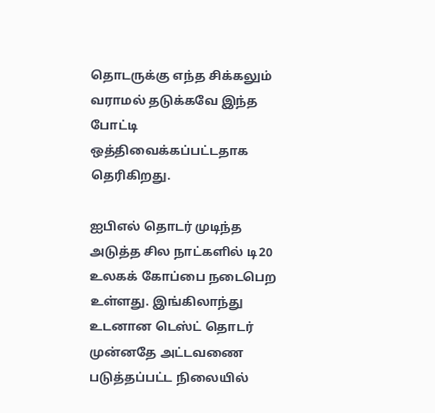தொடருக்கு எந்த சிக்கலும் வராமல் தடுக்கவே இந்த போட்டி ஒத்திவைக்கப்பட்டதாக தெரிகிறது.

ஐபிஎல் தொடர் முடிந்த அடுத்த சில நாட்களில் டி20 உலகக் கோப்பை நடைபெற உள்ளது. இங்கிலாந்து உடனான டெஸ்ட் தொடர் முன்னதே அட்டவணை படுத்தப்பட்ட நிலையில்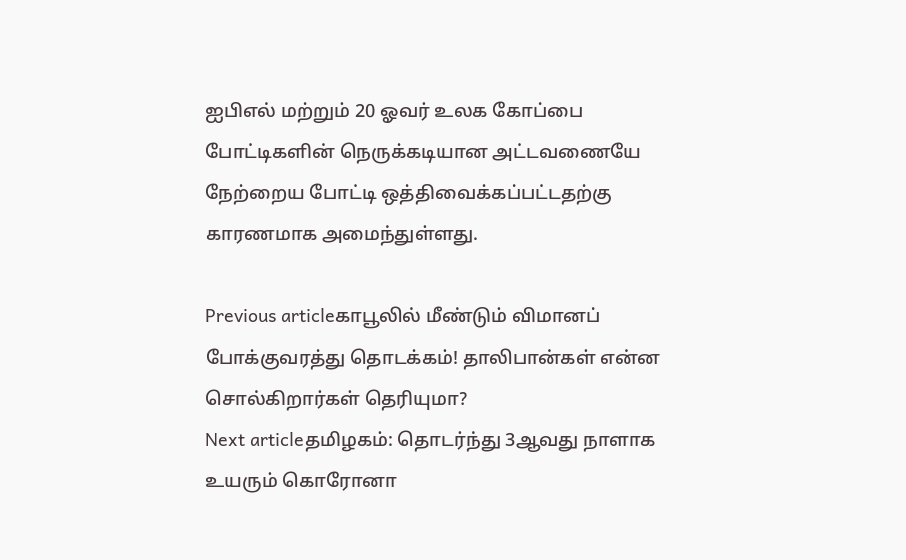ஐபிஎல் மற்றும் 20 ஓவர் உலக கோப்பை போட்டிகளின் நெருக்கடியான அட்டவணையே நேற்றைய போட்டி ஒத்திவைக்கப்பட்டதற்கு காரணமாக அமைந்துள்ளது.

Previous articleகாபூலில் மீண்டும் விமானப் போக்குவரத்து தொடக்கம்! தாலிபான்கள் என்ன சொல்கிறார்கள் தெரியுமா?
Next articleதமிழகம்: தொடர்ந்து 3ஆவது நாளாக உயரும் கொரோனா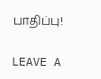பாதிப்பு!

LEAVE A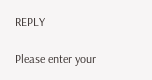REPLY

Please enter your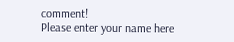comment!
Please enter your name here